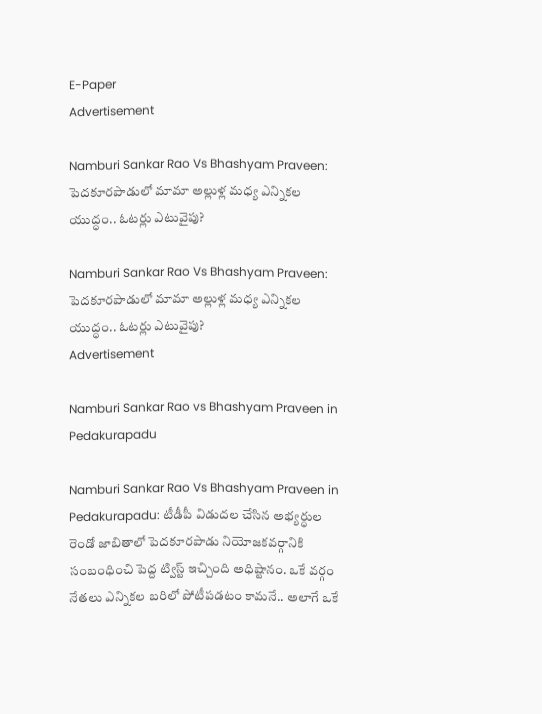E-Paper
Advertisement

Namburi Sankar Rao Vs Bhashyam Praveen: పెదకూరపాడులో మామా అల్లుళ్ల మధ్య ఎన్నికల యుద్ధం.. ఓటర్లు ఎటువైపు?

Namburi Sankar Rao Vs Bhashyam Praveen: పెదకూరపాడులో మామా అల్లుళ్ల మధ్య ఎన్నికల యుద్ధం.. ఓటర్లు ఎటువైపు?
Advertisement

Namburi Sankar Rao vs Bhashyam Praveen in Pedakurapadu

Namburi Sankar Rao Vs Bhashyam Praveen in Pedakurapadu: టీడీపీ విడుదల చేసిన అభ్యర్ధుల రెండో జాబితాలో పెదకూరపాడు నియోజకవర్గానికి సంబంధించి పెద్ద ట్విస్ట్ ఇచ్చింది అధిష్టానం. ఒకే వర్గం నేతలు ఎన్నికల బరిలో పోటీపడటం కామనే.. అలాగే ఒకే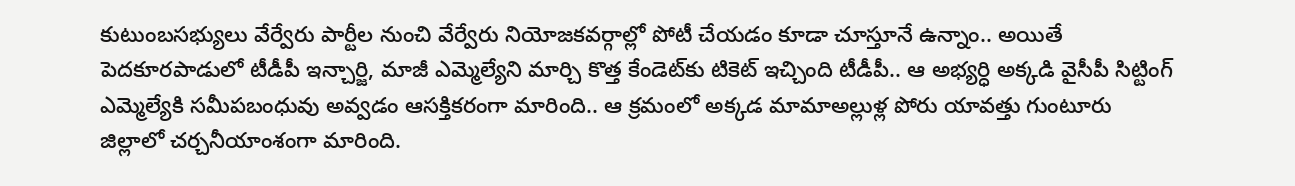కుటుంబసభ్యులు వేర్వేరు పార్టీల నుంచి వేర్వేరు నియోజకవర్గాల్లో పోటీ చేయడం కూడా చూస్తూనే ఉన్నాం.. అయితే పెదకూరపాడులో టీడీపీ ఇన్చార్జి, మాజీ ఎమ్మెల్యేని మార్చి కొత్త కేండెట్‌కు టికెట్ ఇచ్చింది టీడీపీ.. ఆ అభ్యర్ధి అక్కడి వైసీపీ సిట్టింగ్ ఎమ్మెల్యేకి సమీపబంధువు అవ్వడం ఆసక్తికరంగా మారింది.. ఆ క్రమంలో అక్కడ మామాఅల్లుళ్ల పోరు యావత్తు గుంటూరు జిల్లాలో చర్చనీయాంశంగా మారింది.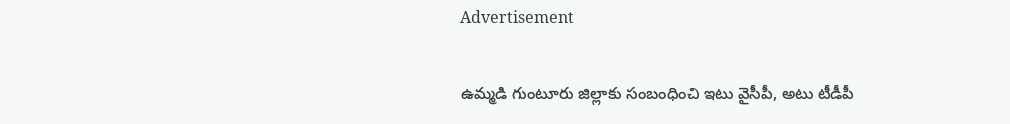Advertisement

ఉమ్మడి గుంటూరు జిల్లాకు సంబంధించి ఇటు వైసీపీ, అటు టీడీపీ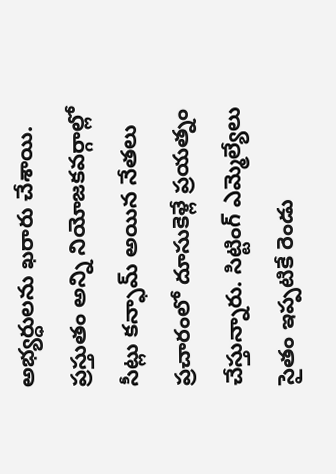అభ్యర్ధులను ఖరారు చేశాయి. ప్రస్తుతం అన్ని నియోజకవర్గాల్లో సీట్లు కన్ఫామ్ అయిన నేతలు ప్రచారంలో దూసుకెళ్లే ప్రయత్నం చేస్తున్నారు. సిట్టింగ్ ఎమ్మెల్యేలు సైతం ఇప్పటికే రెండు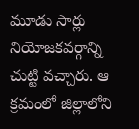మూడు సార్లు నియోజకవర్గాన్ని చుట్టి వచ్చారు. ఆ క్రమంలో జిల్లాలోని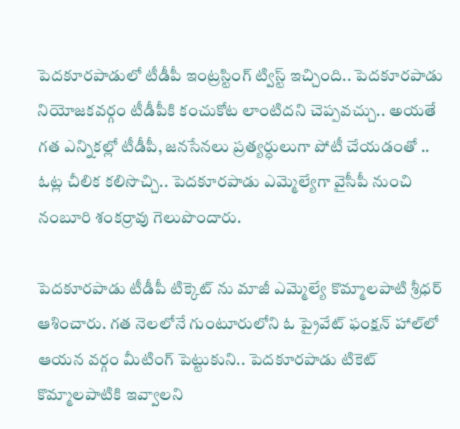పెదకూరపాడులో టీడీపీ ఇంట్రస్టింగ్ ట్విస్ట్ ఇచ్చింది.. పెదకూరపాడు నియోజకవర్గం టీడీపీకి కంచుకోట లాంటిదని చెప్పవచ్చు.. అయతే గత ఎన్నికల్లో టీడీపీ, జనసేనలు ప్రత్యర్ధులుగా పోటీ చేయడంతో .. ఓట్ల చీలిక కలిసొచ్చి.. పెదకూరపాడు ఎమ్మెల్యేగా వైసీపీ నుంచి నంబూరి శంకర్రావు గెలుపొందారు.

పెదకూరపాడు టీడీపీ టిక్కెట్ ను మాజీ ఎమ్మెల్యే కొమ్మాలపాటి శ్రీధర్ ఆశించారు. గత నెలలోనే గుంటూరులోని ఓ ప్రైవేట్ ఫంక్షన్ హాల్‌లో ఆయన వర్గం మీటింగ్ పెట్టుకుని.. పెదకూరపాడు టికెట్ కొమ్మాలపాటికి ఇవ్వాలని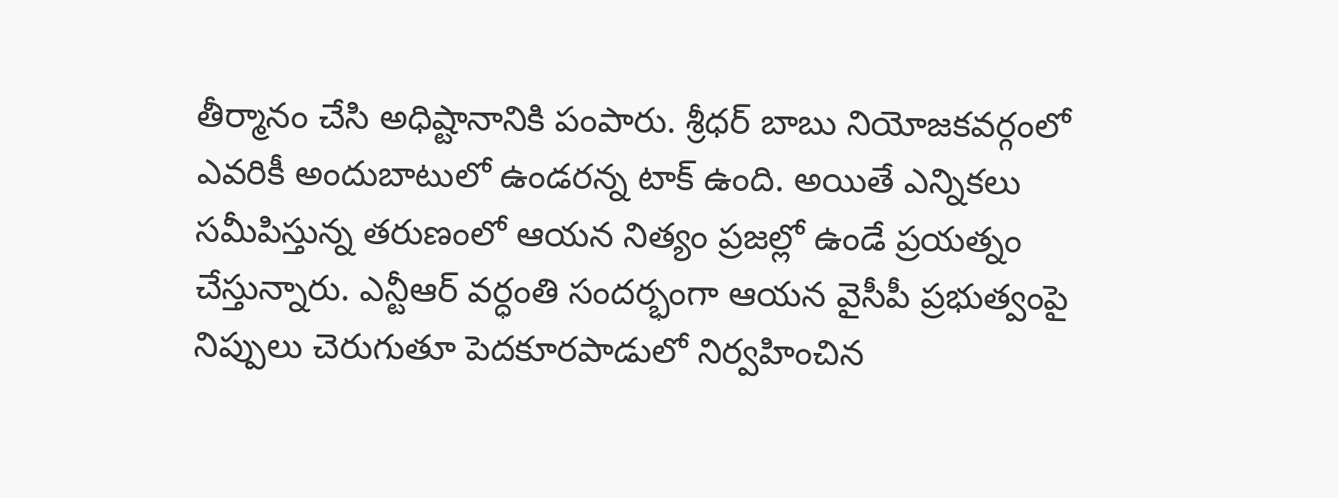తీర్మానం చేసి అధిష్టానానికి పంపారు. శ్రీధర్ బాబు నియోజకవర్గంలో ఎవరికీ అందుబాటులో ఉండరన్న టాక్ ఉంది. అయితే ఎన్నికలు సమీపిస్తున్న తరుణంలో ఆయన నిత్యం ప్రజల్లో ఉండే ప్రయత్నం చేస్తున్నారు. ఎన్టీఆర్ వర్ధంతి సందర్భంగా ఆయన వైసీపీ ప్రభుత్వంపై నిప్పులు చెరుగుతూ పెదకూరపాడులో నిర్వహించిన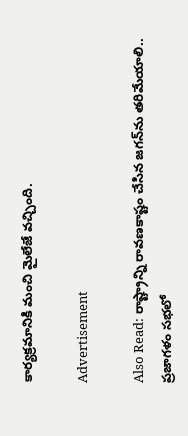కార్యక్రమానికి మంచి మైలేజే వచ్చింది.

Advertisement

Also Read: రాష్ట్రాన్ని రావణకాష్టం చేసిన జగన్‌ను తరిమేయాలి.. ప్రజాగళం సభలో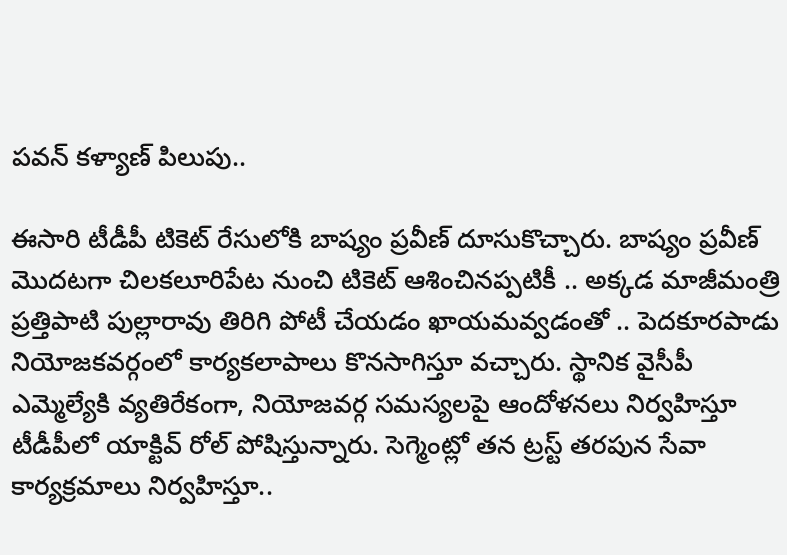పవన్ కళ్యాణ్ పిలుపు..

ఈసారి టీడీపీ టికెట్ రేసులోకి బాష్యం ప్రవీణ్ దూసుకొచ్చారు. బాష్యం ప్రవీణ్ మొదటగా చిలకలూరిపేట నుంచి టికెట్ ఆశించినప్పటికీ .. అక్కడ మాజీమంత్రి ప్రత్తిపాటి పుల్లారావు తిరిగి పోటీ చేయడం ఖాయమవ్వడంతో .. పెదకూరపాడు నియోజకవర్గంలో కార్యకలాపాలు కొనసాగిస్తూ వచ్చారు. స్థానిక వైసీపీ ఎమ్మెల్యేకి వ్యతిరేకంగా, నియోజవర్గ సమస్యలపై ఆందోళనలు నిర్వహిస్తూ టీడీపీలో యాక్టివ్ రోల్ పోషిస్తున్నారు. సెగ్మెంట్లో తన ట్రస్ట్ తరపున సేవా కార్యక్రమాలు నిర్వహిస్తూ..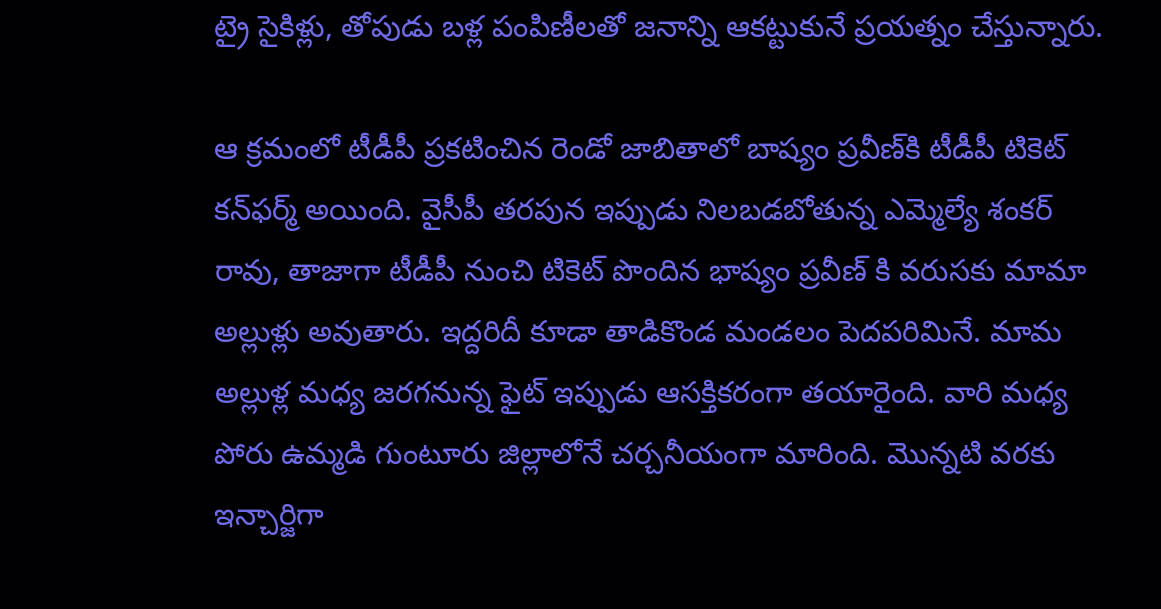ట్రై సైకిళ్లు, తోపుడు బళ్ల పంపిణీలతో జనాన్ని ఆకట్టుకునే ప్రయత్నం చేస్తున్నారు.

ఆ క్రమంలో టీడీపీ ప్రకటించిన రెండో జాబితాలో బాష్యం ప్రవీణ్‌కి టీడీపీ టికెట్ కన్‌ఫర్మ్ అయింది. వైసీపీ తరపున ఇప్పుడు నిలబడబోతున్న ఎమ్మెల్యే శంకర్ రావు, తాజాగా టీడీపీ నుంచి టికెట్‌ పొందిన భాష్యం ప్రవీణ్ కి వరుసకు మామా అల్లుళ్లు అవుతారు. ఇద్దరిదీ కూడా తాడికొండ మండలం పెదపరిమినే. మామ అల్లుళ్ల మధ్య జరగనున్న ఫైట్ ఇప్పుడు ఆసక్తికరంగా తయారైంది. వారి మధ్య పోరు ఉమ్మడి గుంటూరు జిల్లాలోనే చర్చనీయంగా మారింది. మొన్నటి వరకు ఇన్చార్జిగా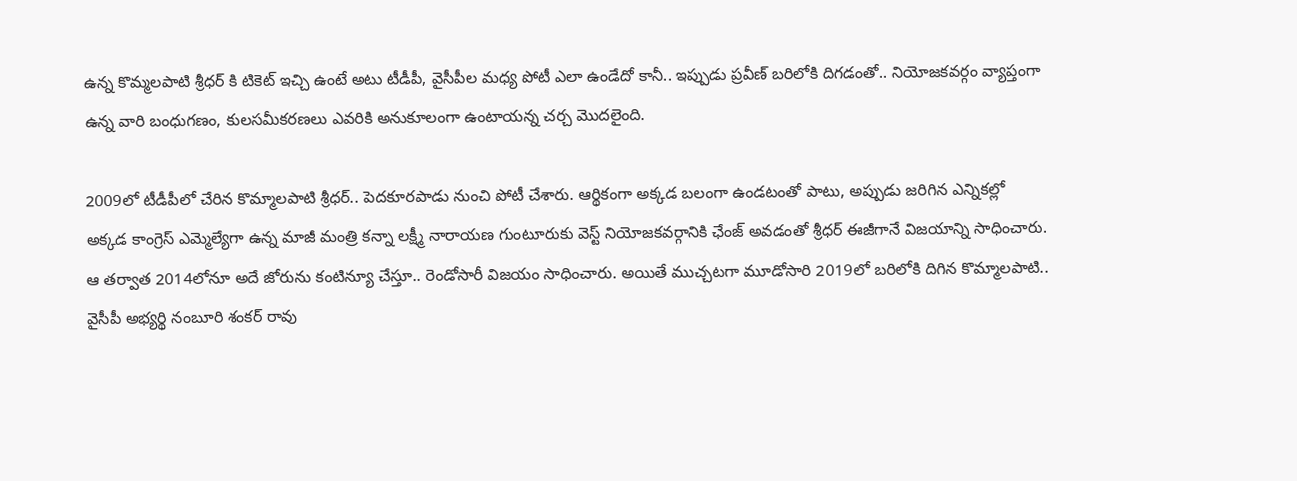ఉన్న కొమ్మలపాటి శ్రీధర్ కి టికెట్ ఇచ్చి ఉంటే అటు టీడీపీ, వైసీపీల మధ్య పోటీ ఎలా ఉండేదో కానీ.. ఇప్పుడు ప్రవీణ్ బరిలోకి దిగడంతో.. నియోజకవర్గం వ్యాప్తంగా ఉన్న వారి బంధుగణం, కులసమీకరణలు ఎవరికి అనుకూలంగా ఉంటాయన్న చర్చ మొదలైంది.

2009లో టీడీపీలో చేరిన కొమ్మాలపాటి శ్రీధర్‌.. పెదకూరపాడు నుంచి పోటీ చేశారు. ఆర్థికంగా అక్కడ బలంగా ఉండటంతో పాటు, అప్పుడు జరిగిన ఎన్నికల్లో అక్కడ కాంగ్రెస్ ఎమ్మెల్యేగా ఉన్న మాజీ మంత్రి కన్నా లక్ష్మీ నారాయణ గుంటూరుకు వెస్ట్ నియోజకవర్గానికి ఛేంజ్ అవడంతో శ్రీధర్ ఈజీగానే విజయాన్ని సాధించారు. ఆ తర్వాత 2014లోనూ అదే జోరును కంటిన్యూ చేస్తూ.. రెండోసారీ విజయం సాధించారు. అయితే ముచ్చటగా మూడోసారి 2019లో బరిలోకి దిగిన కొమ్మాలపాటి.. వైసీపీ అభ్యర్థి నంబూరి శంకర్ రావు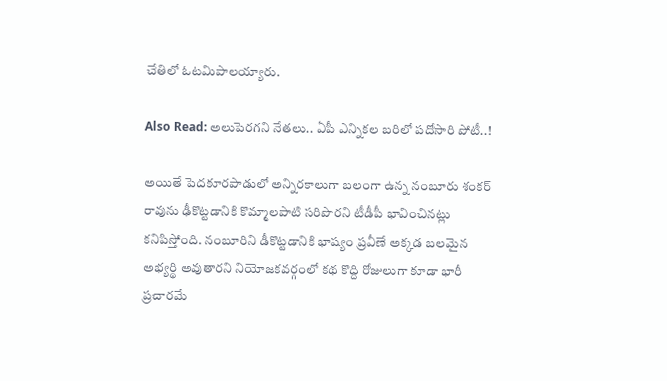చేతిలో ఓటమిపాలయ్యారు.

Also Read: అలుపెరగని నేతలు.. ఏపీ ఎన్నికల బరిలో పదోసారి పోటీ..!

అయితే పెదకూరపాడులో అన్నిరకాలుగా బలంగా ఉన్న నంబూరు శంకర్ రావును ఢీకొట్టడానికి కొమ్మాలపాటి సరిపొరని టీడీపీ భావించినట్లు కనిపిస్తోంది. నంబూరిని డీకొట్టడానికి భాష్యం ప్రవీణే అక్కడ బలమైన అభ్యర్థి అవుతారని నియోజకవర్గంలో కథ కొద్ది రోజులుగా కూడా భారీ ప్రచారమే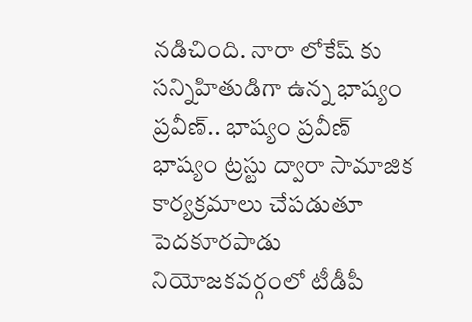నడిచింది. నారా లోకేష్ కు సన్నిహితుడిగా ఉన్న భాష్యం ప్రవీణ్.. భాష్యం ప్రవీణ్ భాష్యం ట్రస్టు ద్వారా సామాజిక కార్యక్రమాలు చేపడుతూ పెదకూరపాడు నియోజకవర్గంలో టీడీపీ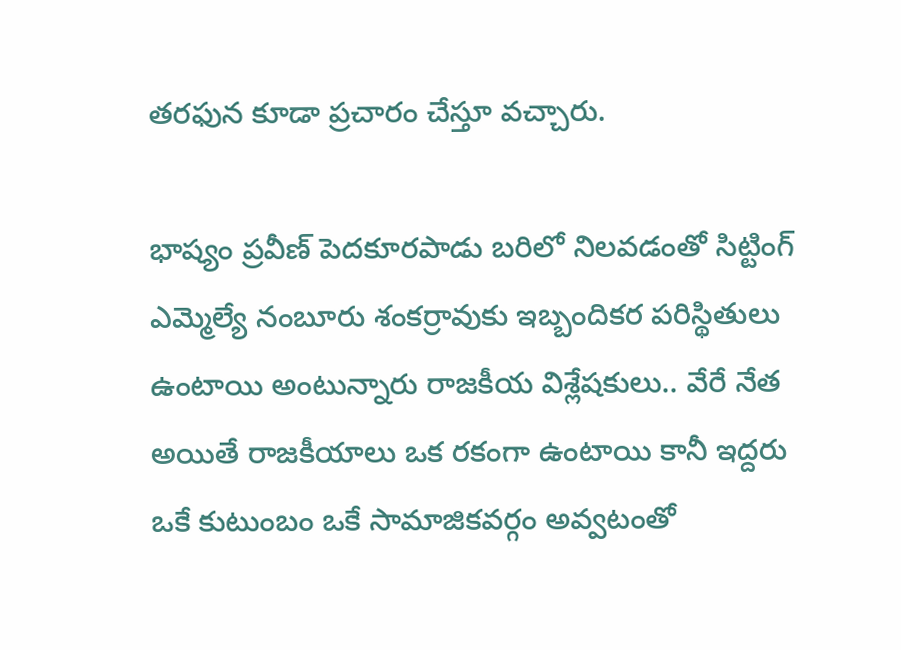తరఫున కూడా ప్రచారం చేస్తూ వచ్చారు.

భాష్యం ప్రవీణ్ పెదకూరపాడు బరిలో నిలవడంతో సిట్టింగ్ ఎమ్మెల్యే నంబూరు శంకర్రావుకు ఇబ్బందికర పరిస్థితులు ఉంటాయి అంటున్నారు రాజకీయ విశ్లేషకులు.. వేరే నేత అయితే రాజకీయాలు ఒక రకంగా ఉంటాయి కానీ ఇద్దరు ఒకే కుటుంబం ఒకే సామాజికవర్గం అవ్వటంతో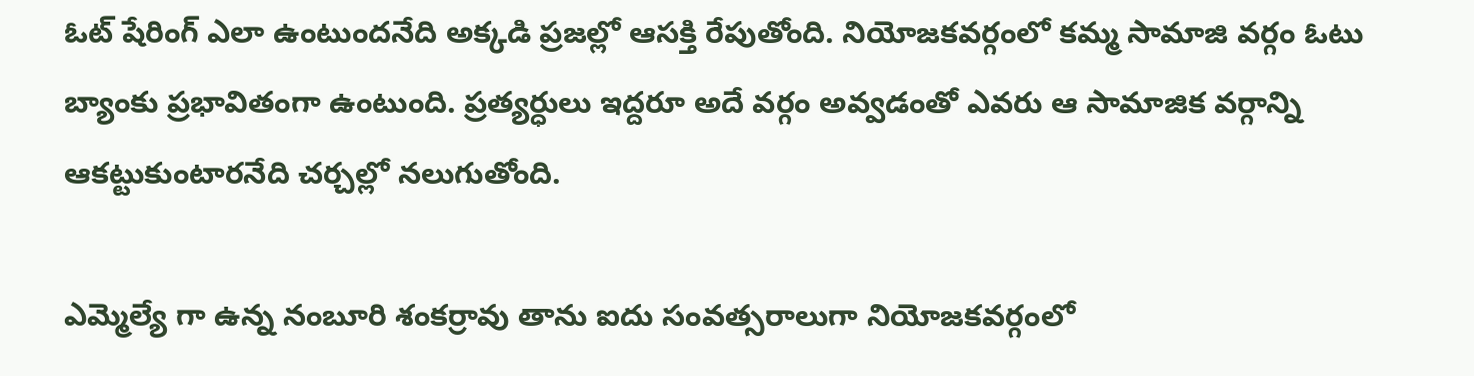ఓట్ షేరింగ్ ఎలా ఉంటుందనేది అక్కడి ప్రజల్లో ఆసక్తి రేపుతోంది. నియోజకవర్గంలో కమ్మ సామాజి వర్గం ఓటు బ్యాంకు ప్రభావితంగా ఉంటుంది. ప్రత్యర్ధులు ఇద్దరూ అదే వర్గం అవ్వడంతో ఎవరు ఆ సామాజిక వర్గాన్ని ఆకట్టుకుంటారనేది చర్చల్లో నలుగుతోంది.

ఎమ్మెల్యే గా ఉన్న నంబూరి శంకర్రావు తాను ఐదు సంవత్సరాలుగా నియోజకవర్గంలో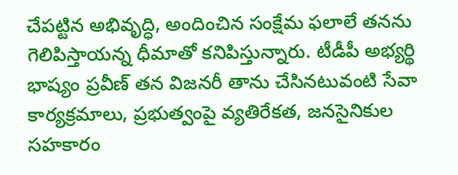చేపట్టిన అభివృద్ధి, అందించిన సంక్షేమ ఫలాలే తనను గెలిపిస్తాయన్న ధీమాతో కనిపిస్తున్నారు. టీడీపీ అభ్యర్థి భాష్యం ప్రవీణ్ తన విజనరీ తాను చేసినటువంటి సేవా కార్యక్రమాలు, ప్రభుత్వంపై వ్యతిరేకత, జనసైనికుల సహకారం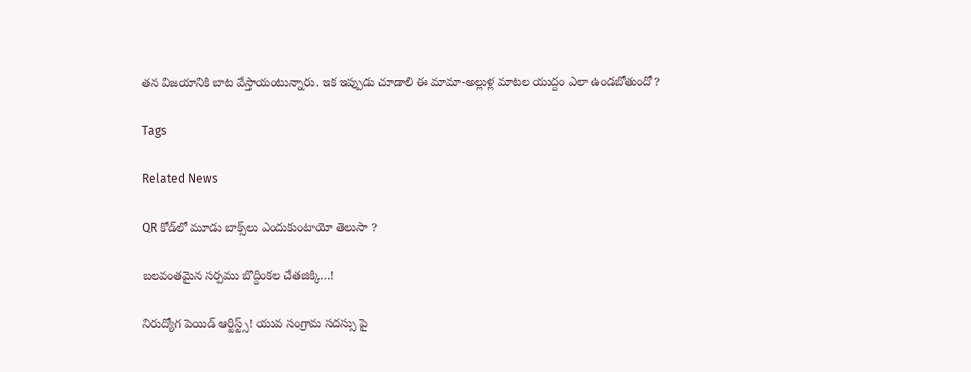తన విజయానికి బాట వేస్తాయంటున్నారు. ఇక ఇప్పుడు చూడాలి ఈ మామా-అల్లుళ్ల మాటల యుద్దం ఎలా ఉండబోతుందో?

Tags

Related News

QR కోడ్‌లో మూడు బాక్స్‌లు ఎందుకుంటాయో తెలుసా ?

బ‌ల‌వంత‌మైన స‌ర్ప‌ము బొద్దింకల చేత‌జిక్కి…!

నిరుద్యోగ పెయిడ్ ఆర్టిస్ట్స్! యువ సంగ్రామ సదస్సు పై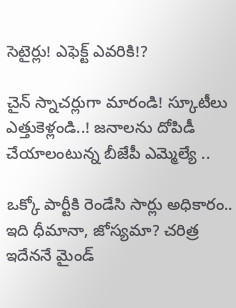సెటైర్లు! ఎఫెక్ట్ ఎవరికి!?

చైన్ స్నాచర్లుగా మారండి! స్కూటీలు ఎత్తుకెళ్లండి..! జ‌నాల‌ను దోపిడీ చేయాలంటున్న బీజేపీ ఎమ్మెల్యే ..

ఒక్కో పార్టీకి రెండేసి సార్లు అధికారం.. ఇది ధీమానా, జోస్యమా? చరిత్ర ఇదేననే మైండ్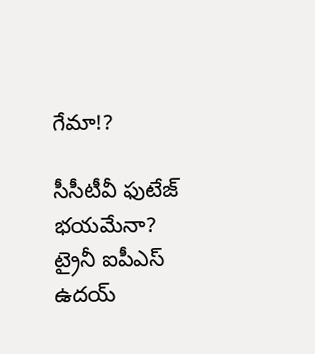గేమా!?

సీసీటీవీ ఫుటేజ్ భయమేనా? ట్రైనీ ఐపీఎస్ ఉదయ్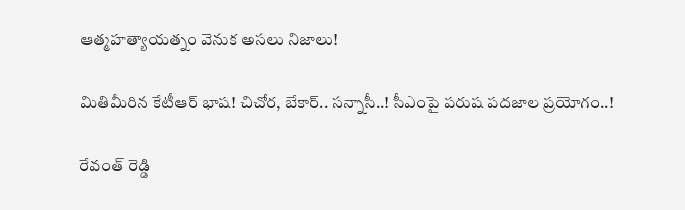ఆత్మహత్యాయత్నం వెనుక అసలు నిజాలు!

మితిమీరిన కేటీఆర్ భాష‌! చిచోర‌, బేకార్‌.. స‌న్నాసీ..! సీఎంపై ప‌రుష‌ ప‌ద‌జాల ప్ర‌యోగం..!

రేవంత్ రెడ్డి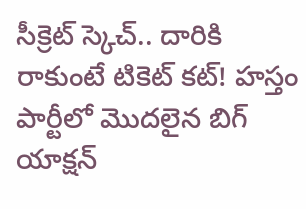సీక్రెట్ స్కెచ్.. దారికి రాకుంటే టికెట్ కట్! హస్తం పార్టీలో మొదలైన బిగ్ యాక్షన్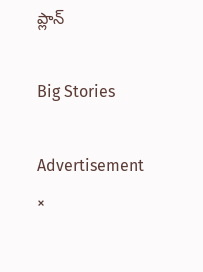ప్లాన్

Big Stories

Advertisement
×